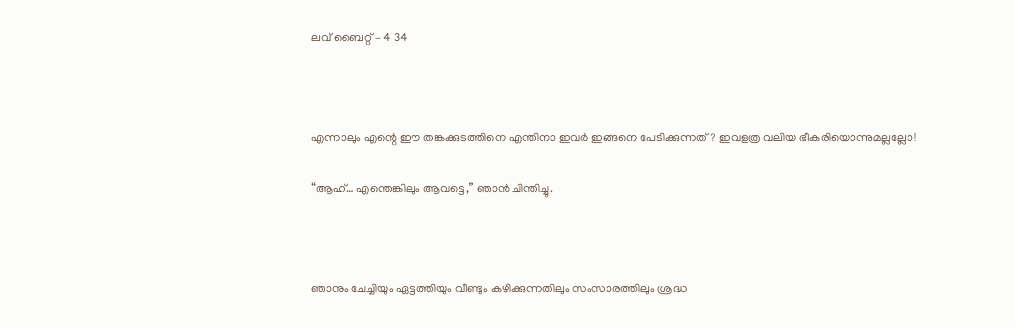ലവ് ബൈറ്റ് – 4 34



എന്നാലും എന്റെ ഈ തങ്കക്കുടത്തിനെ എന്തിനാ ഇവർ ഇങ്ങനെ പേടിക്കുന്നത്? ഇവളത്ര വലിയ ഭീകരിയൊന്നുമല്ലല്ലോ!

“ആഹ്… എന്തെങ്കിലും ആവട്ടെ,” ഞാൻ ചിന്തിച്ചു.



ഞാനും ചേച്ചിയും ഏട്ടത്തിയും വീണ്ടും കഴിക്കുന്നതിലും സംസാരത്തിലും ശ്രദ്ധ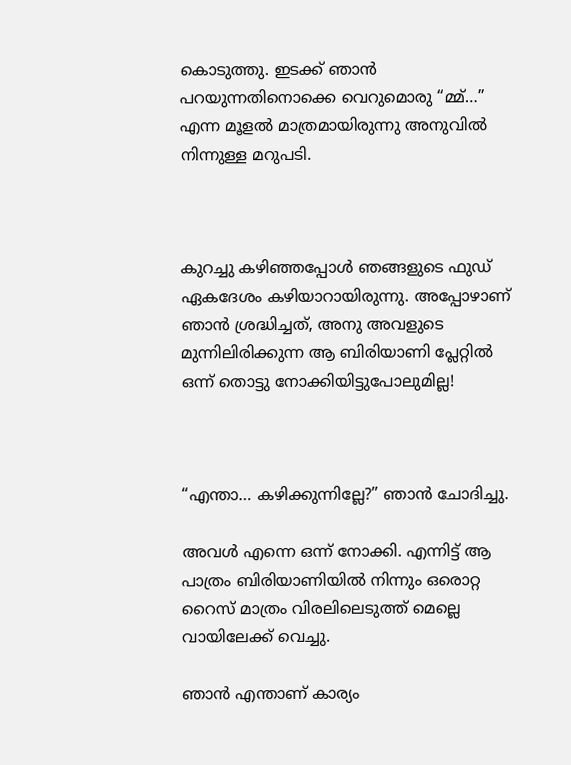കൊടുത്തു. ഇടക്ക് ഞാൻ പറയുന്നതിനൊക്കെ വെറുമൊരു “മ്മ്…” എന്ന മൂളൽ മാത്രമായിരുന്നു അനുവിൽ നിന്നുള്ള മറുപടി.



കുറച്ചു കഴിഞ്ഞപ്പോൾ ഞങ്ങളുടെ ഫുഡ് ഏകദേശം കഴിയാറായിരുന്നു. അപ്പോഴാണ് ഞാൻ ശ്രദ്ധിച്ചത്, അനു അവളുടെ മുന്നിലിരിക്കുന്ന ആ ബിരിയാണി പ്ലേറ്റിൽ ഒന്ന് തൊട്ടു നോക്കിയിട്ടുപോലുമില്ല!



“എന്താ… കഴിക്കുന്നില്ലേ?” ഞാൻ ചോദിച്ചു.

അവൾ എന്നെ ഒന്ന് നോക്കി. എന്നിട്ട് ആ പാത്രം ബിരിയാണിയിൽ നിന്നും ഒരൊറ്റ റൈസ് മാത്രം വിരലിലെടുത്ത് മെല്ലെ വായിലേക്ക് വെച്ചു.

ഞാൻ എന്താണ് കാര്യം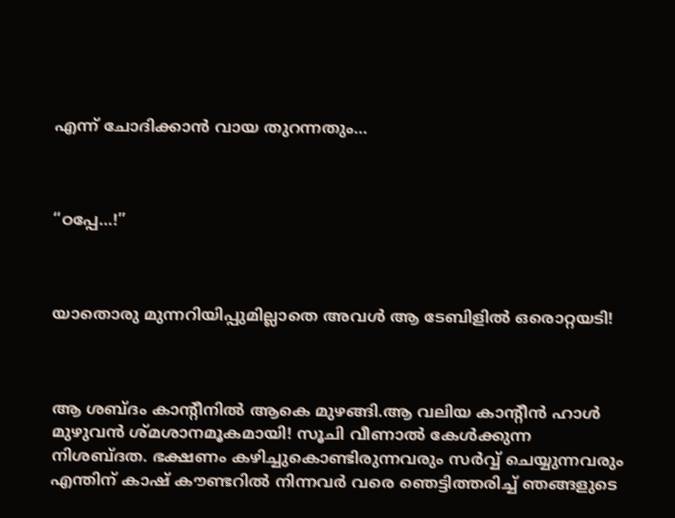എന്ന് ചോദിക്കാൻ വായ തുറന്നതും…



“ഠപ്പേ…!”



യാതൊരു മുന്നറിയിപ്പുമില്ലാതെ അവൾ ആ ടേബിളിൽ ഒരൊറ്റയടി!



ആ ശബ്ദം കാന്റീനിൽ ആകെ മുഴങ്ങി.ആ വലിയ കാന്റീൻ ഹാൾ മുഴുവൻ ശ്മശാനമൂകമായി! സൂചി വീണാൽ കേൾക്കുന്ന നിശബ്ദത. ഭക്ഷണം കഴിച്ചുകൊണ്ടിരുന്നവരും സർവ്വ് ചെയ്യുന്നവരും എന്തിന് കാഷ് കൗണ്ടറിൽ നിന്നവർ വരെ ഞെട്ടിത്തരിച്ച് ഞങ്ങളുടെ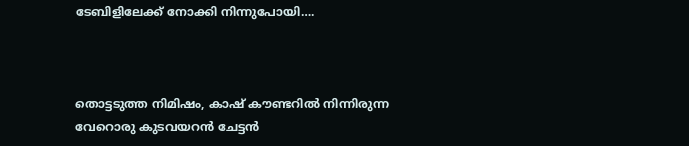ടേബിളിലേക്ക് നോക്കി നിന്നുപോയി….



തൊട്ടടുത്ത നിമിഷം, കാഷ് കൗണ്ടറിൽ നിന്നിരുന്ന വേറൊരു കുടവയറൻ ചേട്ടൻ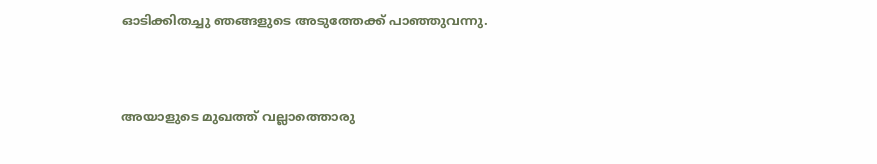ഓടിക്കിതച്ചു ഞങ്ങളുടെ അടുത്തേക്ക് പാഞ്ഞുവന്നു.



അയാളുടെ മുഖത്ത് വല്ലാത്തൊരു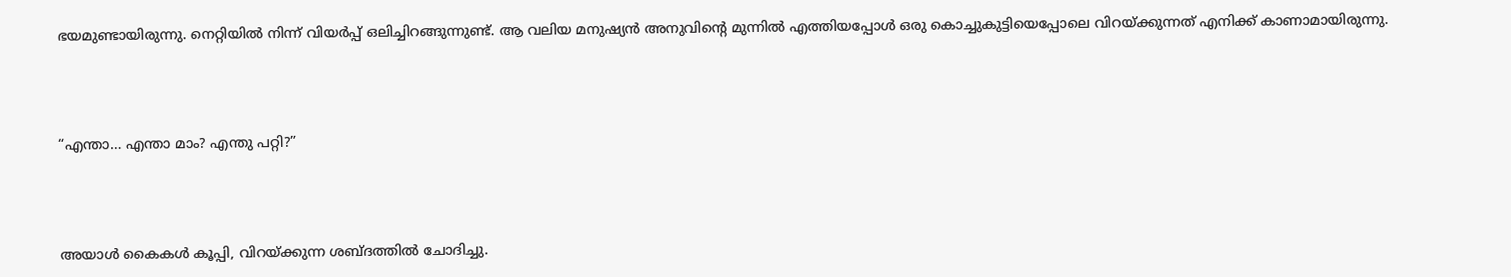ഭയമുണ്ടായിരുന്നു. നെറ്റിയിൽ നിന്ന് വിയർപ്പ് ഒലിച്ചിറങ്ങുന്നുണ്ട്. ആ വലിയ മനുഷ്യൻ അനുവിന്റെ മുന്നിൽ എത്തിയപ്പോൾ ഒരു കൊച്ചുകുട്ടിയെപ്പോലെ വിറയ്ക്കുന്നത് എനിക്ക് കാണാമായിരുന്നു.



“എന്താ… എന്താ മാം? എന്തു പറ്റി?”



അയാൾ കൈകൾ കൂപ്പി, വിറയ്ക്കുന്ന ശബ്ദത്തിൽ ചോദിച്ചു.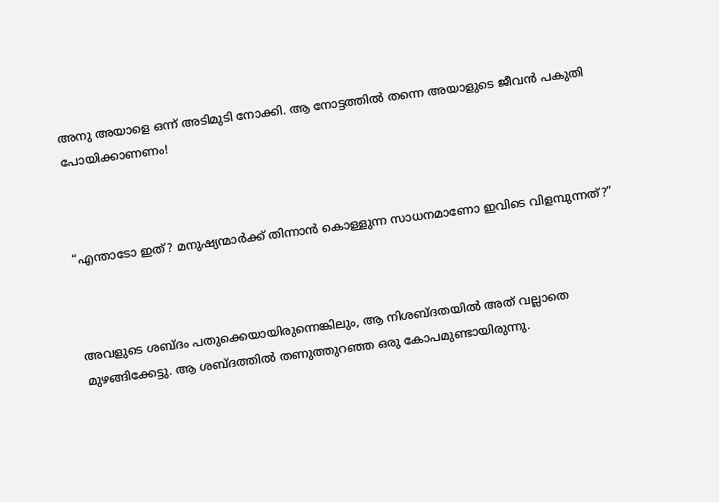അനു അയാളെ ഒന്ന് അടിമുടി നോക്കി. ആ നോട്ടത്തിൽ തന്നെ അയാളുടെ ജീവൻ പകുതി പോയിക്കാണണം!



“എന്താടോ ഇത്? മനുഷ്യന്മാർക്ക് തിന്നാൻ കൊള്ളുന്ന സാധനമാണോ ഇവിടെ വിളമ്പുന്നത്?”



അവളുടെ ശബ്ദം പതുക്കെയായിരുന്നെങ്കിലും, ആ നിശബ്ദതയിൽ അത് വല്ലാതെ മുഴങ്ങിക്കേട്ടു. ആ ശബ്ദത്തിൽ തണുത്തുറഞ്ഞ ഒരു കോപമുണ്ടായിരുന്നു.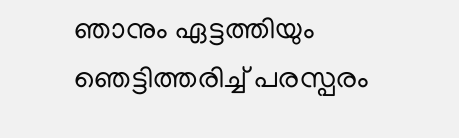ഞാനും ഏട്ടത്തിയും ഞെട്ടിത്തരിച്ച് പരസ്പരം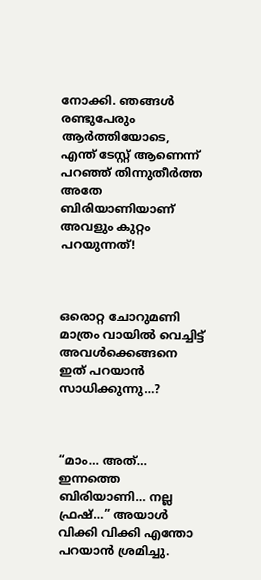നോക്കി. ഞങ്ങൾ രണ്ടുപേരും ആർത്തിയോടെ, എന്ത് ടേസ്റ്റ് ആണെന്ന് പറഞ്ഞ് തിന്നുതീർത്ത അതേ ബിരിയാണിയാണ് അവളും കുറ്റം പറയുന്നത്!



ഒരൊറ്റ ചോറുമണി മാത്രം വായിൽ വെച്ചിട്ട് അവൾക്കെങ്ങനെ ഇത് പറയാൻ സാധിക്കുന്നു…?



“മാം… അത്… ഇന്നത്തെ ബിരിയാണി… നല്ല ഫ്രഷ്…” അയാൾ വിക്കി വിക്കി എന്തോ പറയാൻ ശ്രമിച്ചു.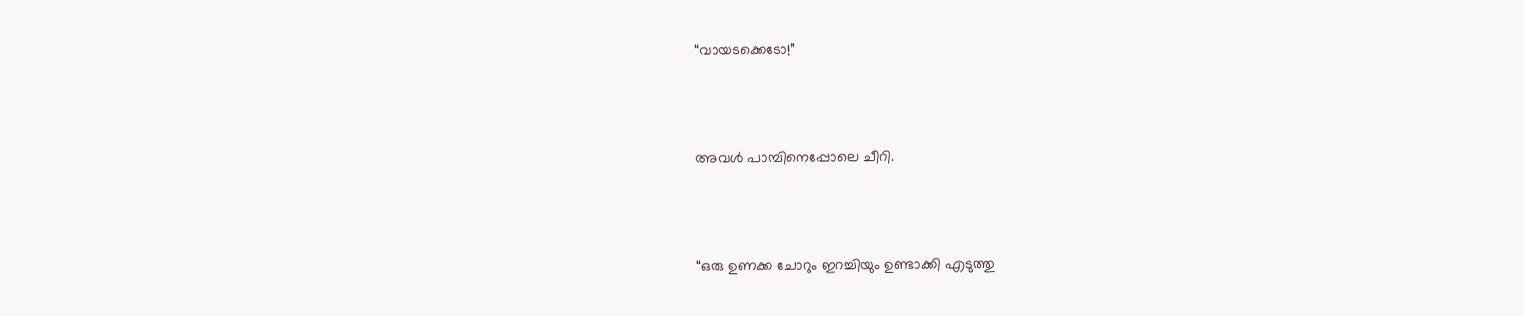“വായടക്കെടോ!”



അവൾ പാമ്പിനെപ്പോലെ ചീറി.



“ഒരു ഉണക്ക ചോറും ഇറച്ചിയും ഉണ്ടാക്കി എടുത്തു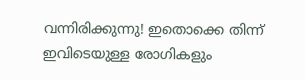വന്നിരിക്കുന്നു! ഇതൊക്കെ തിന്ന് ഇവിടെയുള്ള രോഗികളും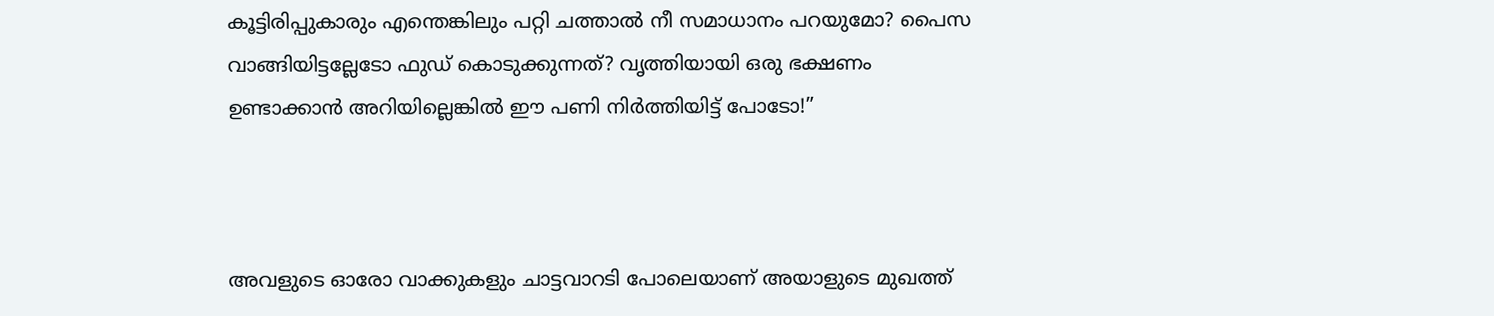കൂട്ടിരിപ്പുകാരും എന്തെങ്കിലും പറ്റി ചത്താൽ നീ സമാധാനം പറയുമോ? പൈസ വാങ്ങിയിട്ടല്ലേടോ ഫുഡ് കൊടുക്കുന്നത്? വൃത്തിയായി ഒരു ഭക്ഷണം ഉണ്ടാക്കാൻ അറിയില്ലെങ്കിൽ ഈ പണി നിർത്തിയിട്ട് പോടോ!”



അവളുടെ ഓരോ വാക്കുകളും ചാട്ടവാറടി പോലെയാണ് അയാളുടെ മുഖത്ത്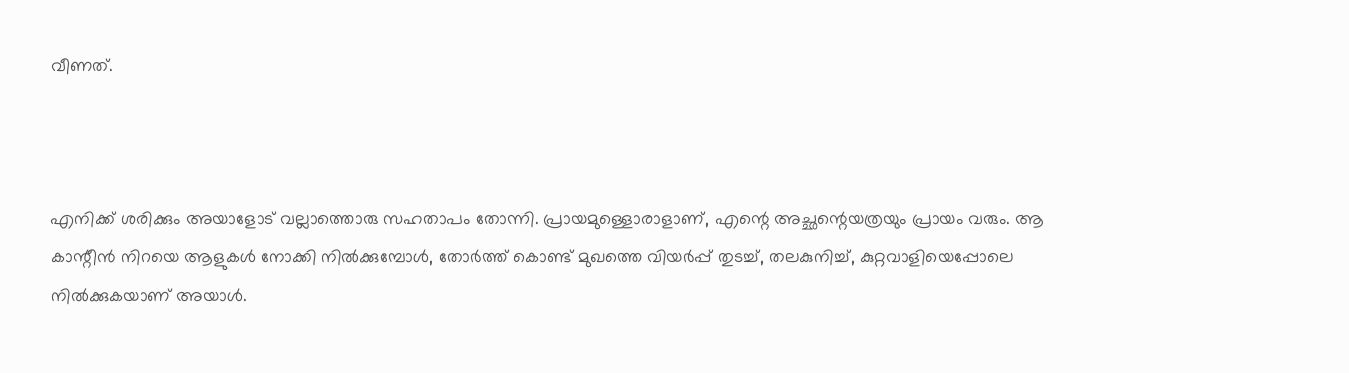വീണത്.



എനിക്ക് ശരിക്കും അയാളോട് വല്ലാത്തൊരു സഹതാപം തോന്നി. പ്രായമുള്ളൊരാളാണ്, എന്റെ അച്ഛന്റെയത്രയും പ്രായം വരും. ആ കാന്റീൻ നിറയെ ആളുകൾ നോക്കി നിൽക്കുമ്പോൾ, തോർത്ത് കൊണ്ട് മുഖത്തെ വിയർപ്പ് തുടച്ച്, തലകുനിച്ച്, കുറ്റവാളിയെപ്പോലെ നിൽക്കുകയാണ് അയാൾ.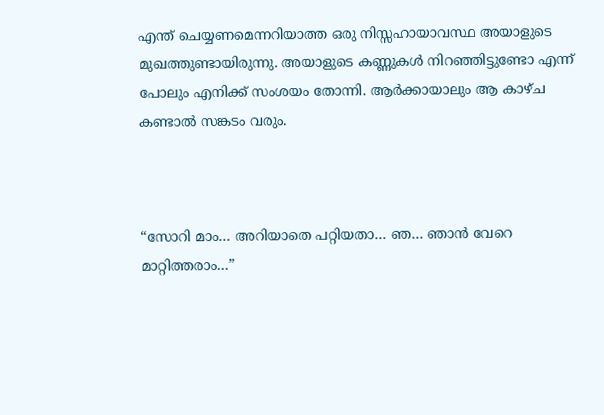എന്ത് ചെയ്യണമെന്നറിയാത്ത ഒരു നിസ്സഹായാവസ്ഥ അയാളുടെ മുഖത്തുണ്ടായിരുന്നു. അയാളുടെ കണ്ണുകൾ നിറഞ്ഞിട്ടുണ്ടോ എന്ന് പോലും എനിക്ക് സംശയം തോന്നി. ആർക്കായാലും ആ കാഴ്ച കണ്ടാൽ സങ്കടം വരും.



“സോറി മാം… അറിയാതെ പറ്റിയതാ… ഞ… ഞാൻ വേറെ മാറ്റിത്തരാം…”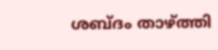ശബ്‌ദം താഴ്ത്തി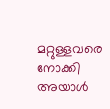മറ്റുള്ളവരെ നോക്കി അയാൾ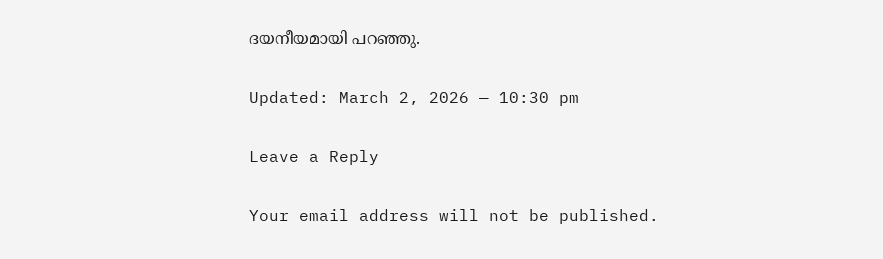ദയനീയമായി പറഞ്ഞു.

Updated: March 2, 2026 — 10:30 pm

Leave a Reply

Your email address will not be published.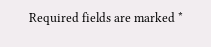Required fields are marked *